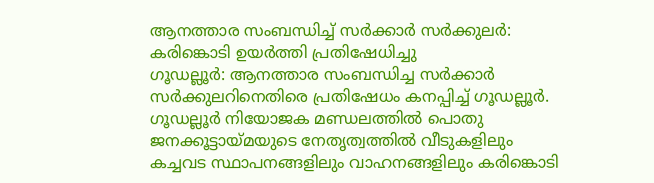ആനത്താര സംബന്ധിച്ച് സർക്കാർ സർക്കുലർ: കരിങ്കൊടി ഉയർത്തി പ്രതിഷേധിച്ചു
ഗൂഡല്ലൂർ: ആനത്താര സംബന്ധിച്ച സർക്കാർ സർക്കുലറിനെതിരെ പ്രതിഷേധം കനപ്പിച്ച് ഗൂഡല്ലൂർ. ഗൂഡല്ലൂർ നിയോജക മണ്ഡലത്തിൽ പൊതു ജനക്കൂട്ടായ്മയുടെ നേതൃത്വത്തിൽ വീടുകളിലും കച്ചവട സ്ഥാപനങ്ങളിലും വാഹനങ്ങളിലും കരിങ്കൊടി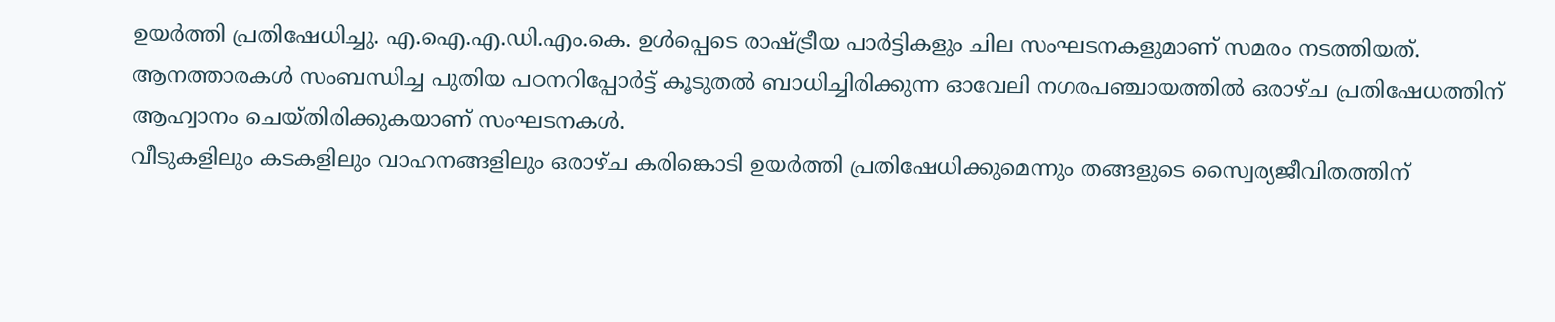ഉയർത്തി പ്രതിഷേധിച്ചു. എ.ഐ.എ.ഡി.എം.കെ. ഉൾപ്പെടെ രാഷ്ട്രീയ പാർട്ടികളും ചില സംഘടനകളുമാണ് സമരം നടത്തിയത്. ആനത്താരകൾ സംബന്ധിച്ച പുതിയ പഠനറിപ്പോർട്ട് കൂടുതൽ ബാധിച്ചിരിക്കുന്ന ഓവേലി നഗരപഞ്ചായത്തിൽ ഒരാഴ്ച പ്രതിഷേധത്തിന് ആഹ്വാനം ചെയ്തിരിക്കുകയാണ് സംഘടനകൾ.
വീടുകളിലും കടകളിലും വാഹനങ്ങളിലും ഒരാഴ്ച കരിങ്കൊടി ഉയർത്തി പ്രതിഷേധിക്കുമെന്നും തങ്ങളുടെ സ്വൈര്യജീവിതത്തിന്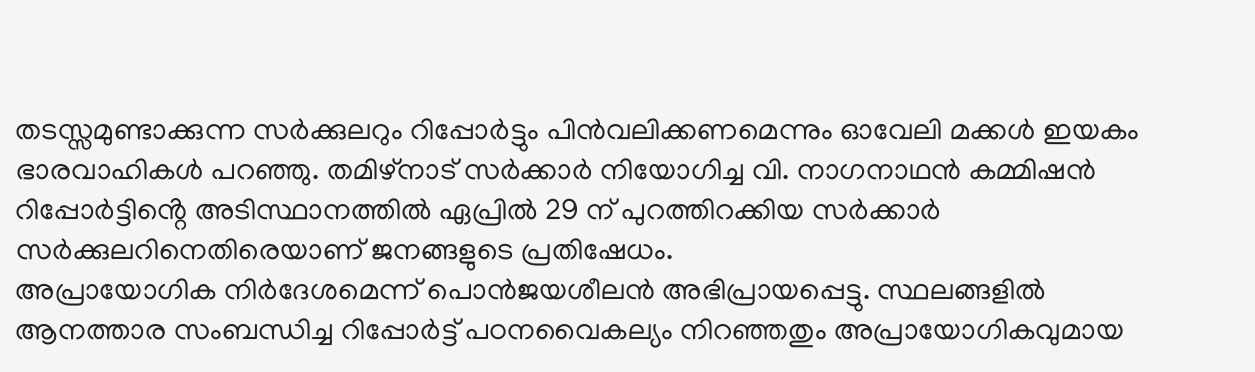തടസ്സമുണ്ടാക്കുന്ന സർക്കുലറും റിപ്പോർട്ടും പിൻവലിക്കണമെന്നും ഓവേലി മക്കൾ ഇയകം ഭാരവാഹികൾ പറഞ്ഞു. തമിഴ്നാട് സർക്കാർ നിയോഗിച്ച വി. നാഗനാഥൻ കമ്മിഷൻ റിപ്പോർട്ടിൻ്റെ അടിസ്ഥാനത്തിൽ ഏപ്രിൽ 29 ന് പുറത്തിറക്കിയ സർക്കാർ സർക്കുലറിനെതിരെയാണ് ജനങ്ങളുടെ പ്രതിഷേധം.
അപ്രായോഗിക നിർദേശമെന്ന് പൊൻജയശീലൻ അഭിപ്രായപ്പെട്ടു. സ്ഥലങ്ങളിൽ ആനത്താര സംബന്ധിച്ച റിപ്പോർട്ട് പഠനവൈകല്യം നിറഞ്ഞതും അപ്രായോഗികവുമായ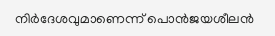നിർദേശവുമാണെന്ന് പൊൻജയശീലൻ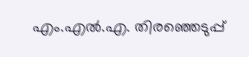എം.എൽ.എ. തിരഞ്ഞെടുപ്പ്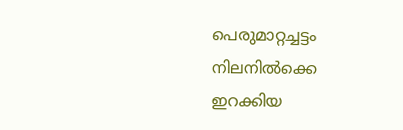പെരുമാറ്റച്ചട്ടം നിലനിൽക്കെ ഇറക്കിയ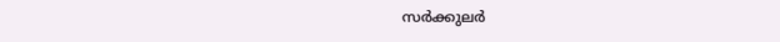സർക്കുലർ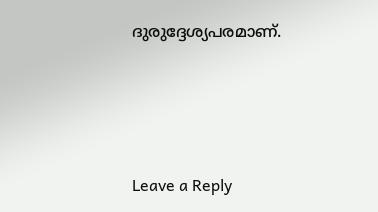ദുരുദ്ദേശ്യപരമാണ്.





Leave a Reply